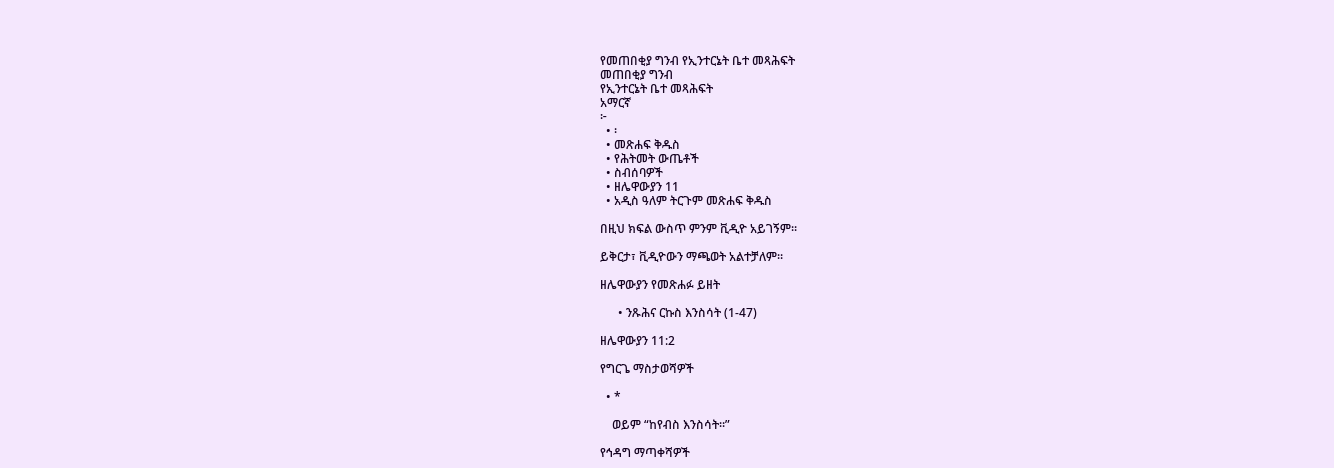የመጠበቂያ ግንብ የኢንተርኔት ቤተ መጻሕፍት
መጠበቂያ ግንብ
የኢንተርኔት ቤተ መጻሕፍት
አማርኛ
፦
  • ፡
  • መጽሐፍ ቅዱስ
  • የሕትመት ውጤቶች
  • ስብሰባዎች
  • ዘሌዋውያን 11
  • አዲስ ዓለም ትርጉም መጽሐፍ ቅዱስ

በዚህ ክፍል ውስጥ ምንም ቪዲዮ አይገኝም።

ይቅርታ፣ ቪዲዮውን ማጫወት አልተቻለም።

ዘሌዋውያን የመጽሐፉ ይዘት

      • ንጹሕና ርኩስ እንስሳት (1-47)

ዘሌዋውያን 11:2

የግርጌ ማስታወሻዎች

  • *

    ወይም “ከየብስ እንስሳት።”

የኅዳግ ማጣቀሻዎች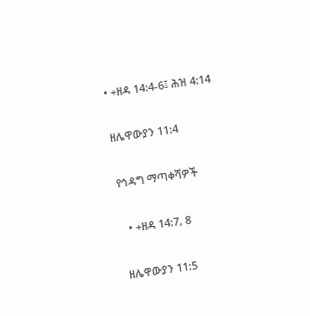• +ዘዳ 14:4-6፤ ሕዝ 4:14

ዘሌዋውያን 11:4

የኅዳግ ማጣቀሻዎች

  • +ዘዳ 14:7, 8

ዘሌዋውያን 11:5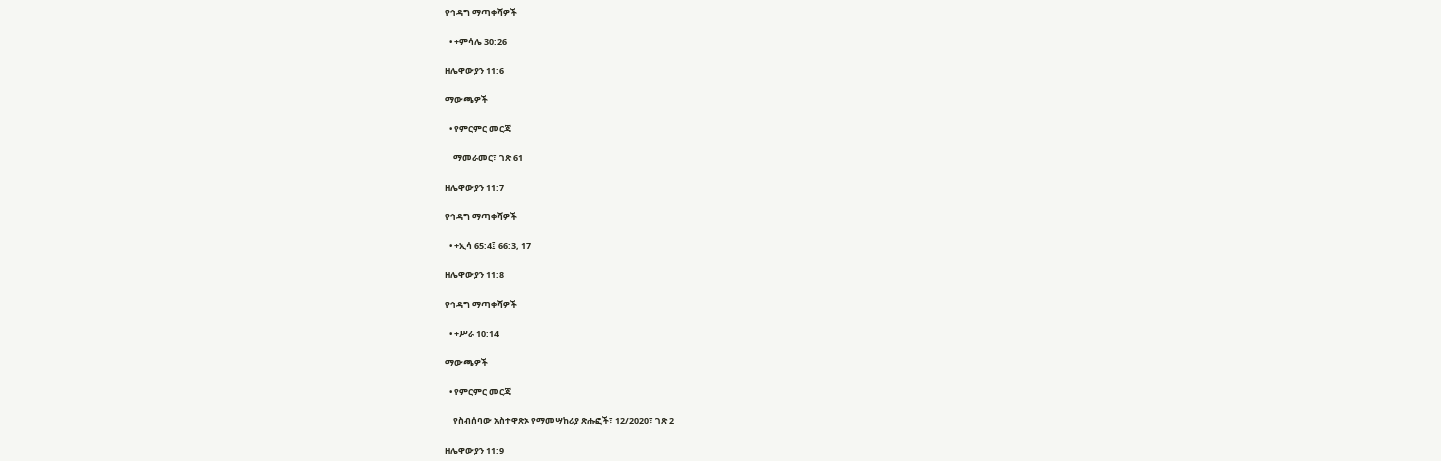የኅዳግ ማጣቀሻዎች

  • +ምሳሌ 30:26

ዘሌዋውያን 11:6

ማውጫዎች

  • የምርምር መርጃ

    ማመራመር፣ ገጽ 61

ዘሌዋውያን 11:7

የኅዳግ ማጣቀሻዎች

  • +ኢሳ 65:4፤ 66:3, 17

ዘሌዋውያን 11:8

የኅዳግ ማጣቀሻዎች

  • +ሥራ 10:14

ማውጫዎች

  • የምርምር መርጃ

    የስብሰባው አስተዋጽኦ የማመሣከሪያ ጽሑፎች፣ 12/2020፣ ገጽ 2

ዘሌዋውያን 11:9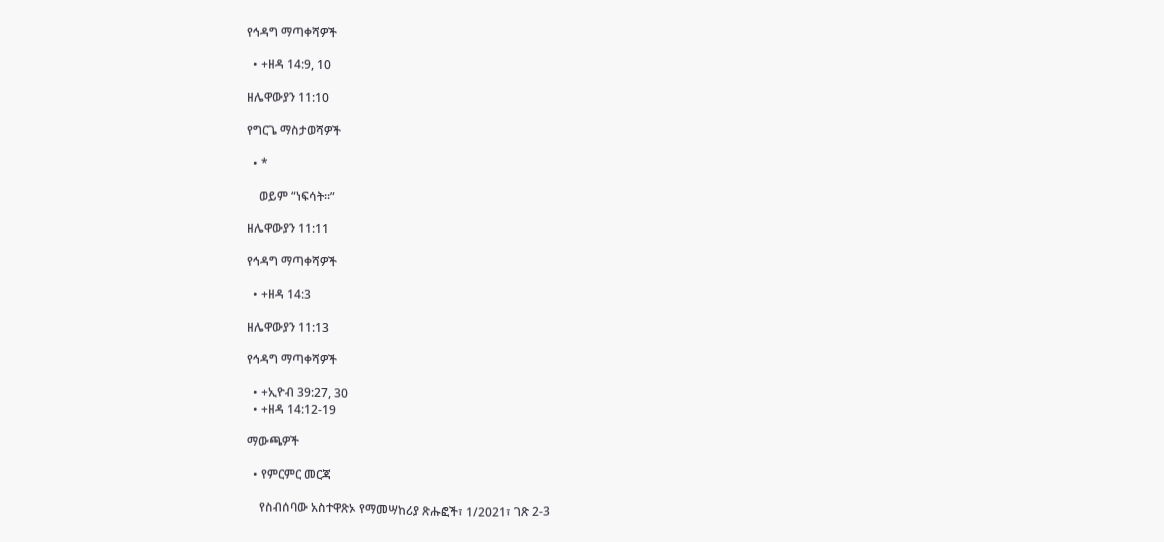የኅዳግ ማጣቀሻዎች

  • +ዘዳ 14:9, 10

ዘሌዋውያን 11:10

የግርጌ ማስታወሻዎች

  • *

    ወይም “ነፍሳት።”

ዘሌዋውያን 11:11

የኅዳግ ማጣቀሻዎች

  • +ዘዳ 14:3

ዘሌዋውያን 11:13

የኅዳግ ማጣቀሻዎች

  • +ኢዮብ 39:27, 30
  • +ዘዳ 14:12-19

ማውጫዎች

  • የምርምር መርጃ

    የስብሰባው አስተዋጽኦ የማመሣከሪያ ጽሑፎች፣ 1/2021፣ ገጽ 2-3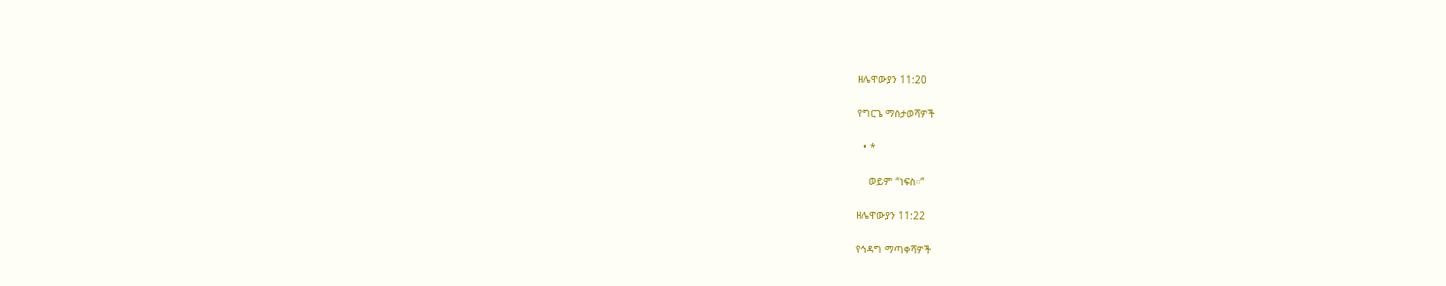ዘሌዋውያን 11:20

የግርጌ ማስታወሻዎች

  • *

    ወይም “ነፍስ።”

ዘሌዋውያን 11:22

የኅዳግ ማጣቀሻዎች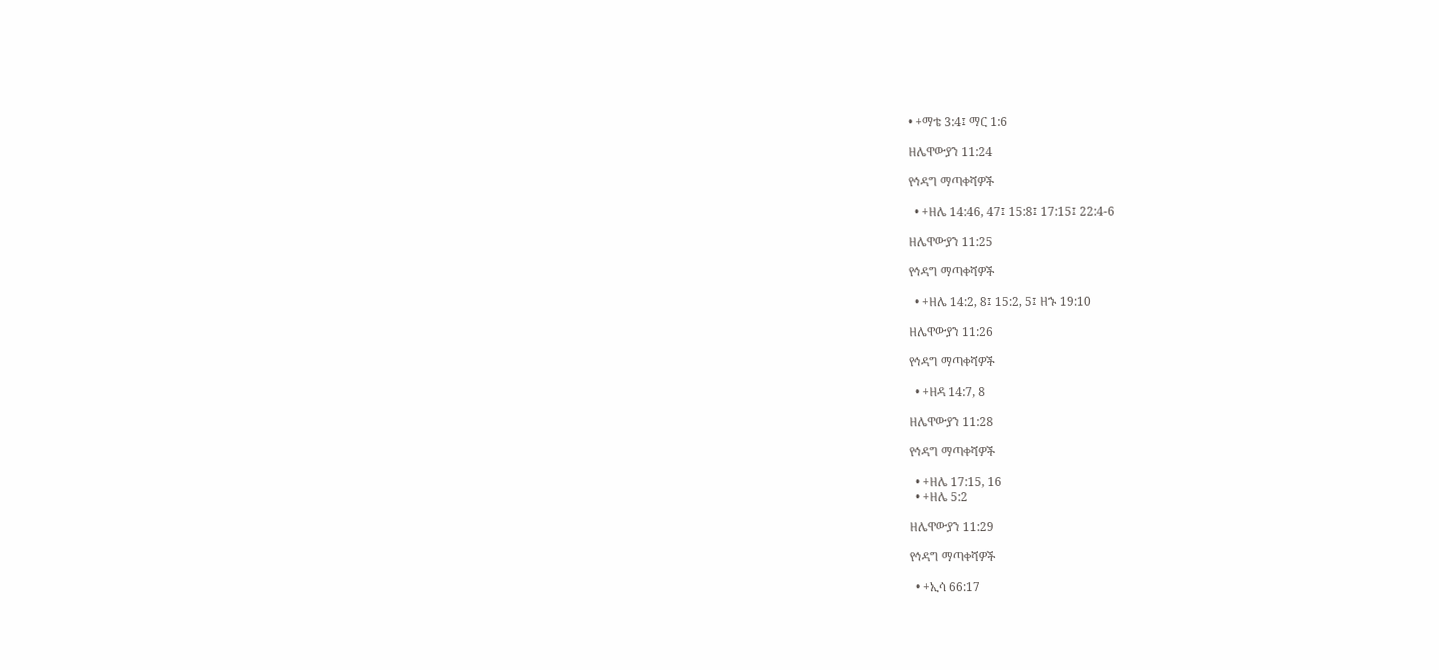• +ማቴ 3:4፤ ማር 1:6

ዘሌዋውያን 11:24

የኅዳግ ማጣቀሻዎች

  • +ዘሌ 14:46, 47፤ 15:8፤ 17:15፤ 22:4-6

ዘሌዋውያን 11:25

የኅዳግ ማጣቀሻዎች

  • +ዘሌ 14:2, 8፤ 15:2, 5፤ ዘኁ 19:10

ዘሌዋውያን 11:26

የኅዳግ ማጣቀሻዎች

  • +ዘዳ 14:7, 8

ዘሌዋውያን 11:28

የኅዳግ ማጣቀሻዎች

  • +ዘሌ 17:15, 16
  • +ዘሌ 5:2

ዘሌዋውያን 11:29

የኅዳግ ማጣቀሻዎች

  • +ኢሳ 66:17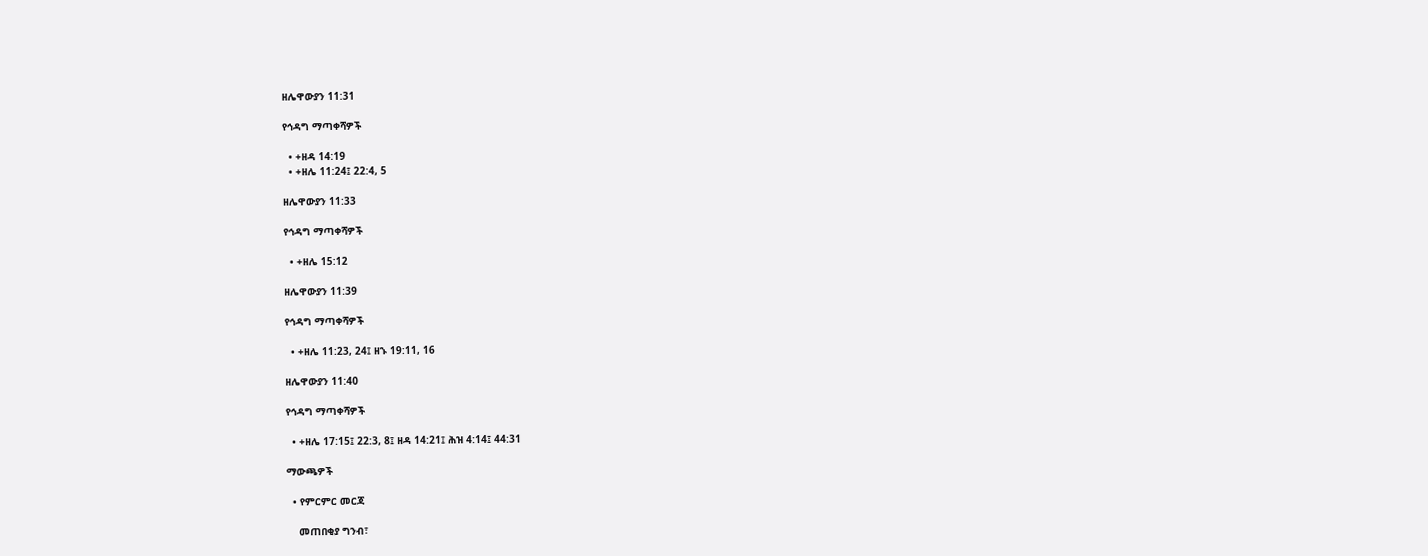ዘሌዋውያን 11:31

የኅዳግ ማጣቀሻዎች

  • +ዘዳ 14:19
  • +ዘሌ 11:24፤ 22:4, 5

ዘሌዋውያን 11:33

የኅዳግ ማጣቀሻዎች

  • +ዘሌ 15:12

ዘሌዋውያን 11:39

የኅዳግ ማጣቀሻዎች

  • +ዘሌ 11:23, 24፤ ዘኁ 19:11, 16

ዘሌዋውያን 11:40

የኅዳግ ማጣቀሻዎች

  • +ዘሌ 17:15፤ 22:3, 8፤ ዘዳ 14:21፤ ሕዝ 4:14፤ 44:31

ማውጫዎች

  • የምርምር መርጃ

    መጠበቂያ ግንብ፣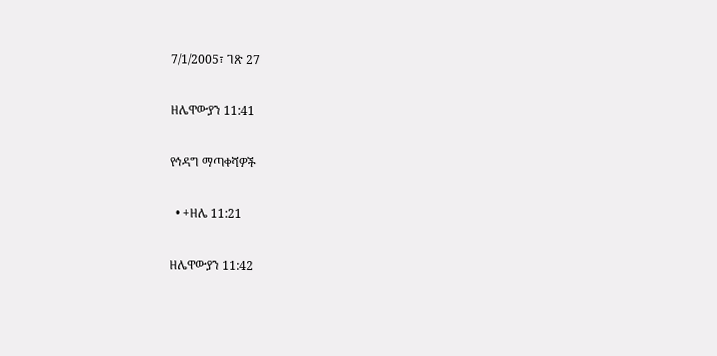7/1/2005፣ ገጽ 27

ዘሌዋውያን 11:41

የኅዳግ ማጣቀሻዎች

  • +ዘሌ 11:21

ዘሌዋውያን 11:42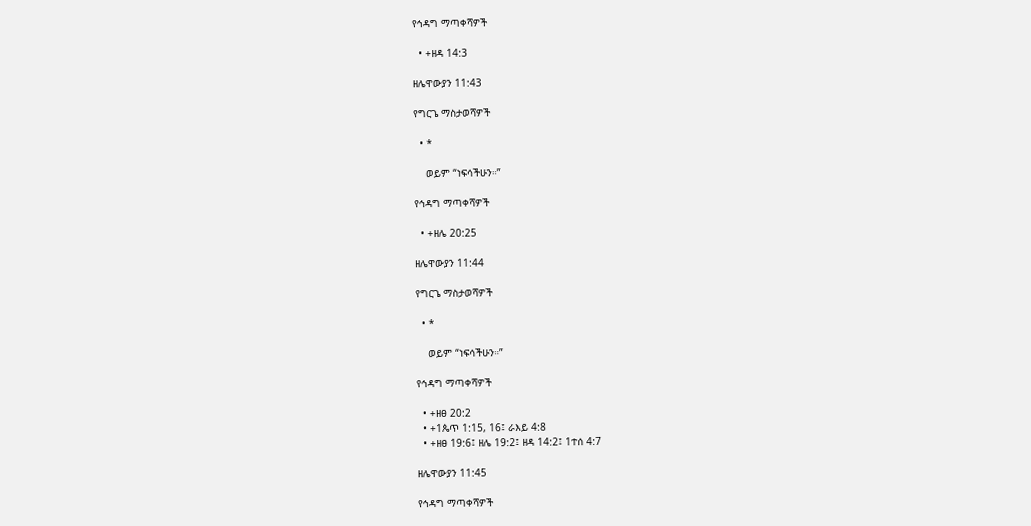የኅዳግ ማጣቀሻዎች

  • +ዘዳ 14:3

ዘሌዋውያን 11:43

የግርጌ ማስታወሻዎች

  • *

    ወይም “ነፍሳችሁን።”

የኅዳግ ማጣቀሻዎች

  • +ዘሌ 20:25

ዘሌዋውያን 11:44

የግርጌ ማስታወሻዎች

  • *

    ወይም “ነፍሳችሁን።”

የኅዳግ ማጣቀሻዎች

  • +ዘፀ 20:2
  • +1ጴጥ 1:15, 16፤ ራእይ 4:8
  • +ዘፀ 19:6፤ ዘሌ 19:2፤ ዘዳ 14:2፤ 1ተሰ 4:7

ዘሌዋውያን 11:45

የኅዳግ ማጣቀሻዎች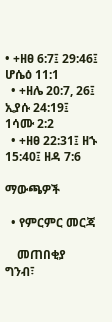• +ዘፀ 6:7፤ 29:46፤ ሆሴዕ 11:1
  • +ዘሌ 20:7, 26፤ ኢያሱ 24:19፤ 1ሳሙ 2:2
  • +ዘፀ 22:31፤ ዘኁ 15:40፤ ዘዳ 7:6

ማውጫዎች

  • የምርምር መርጃ

    መጠበቂያ ግንብ፣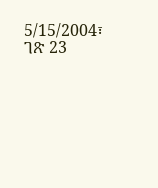5/15/2004፣ ገጽ 23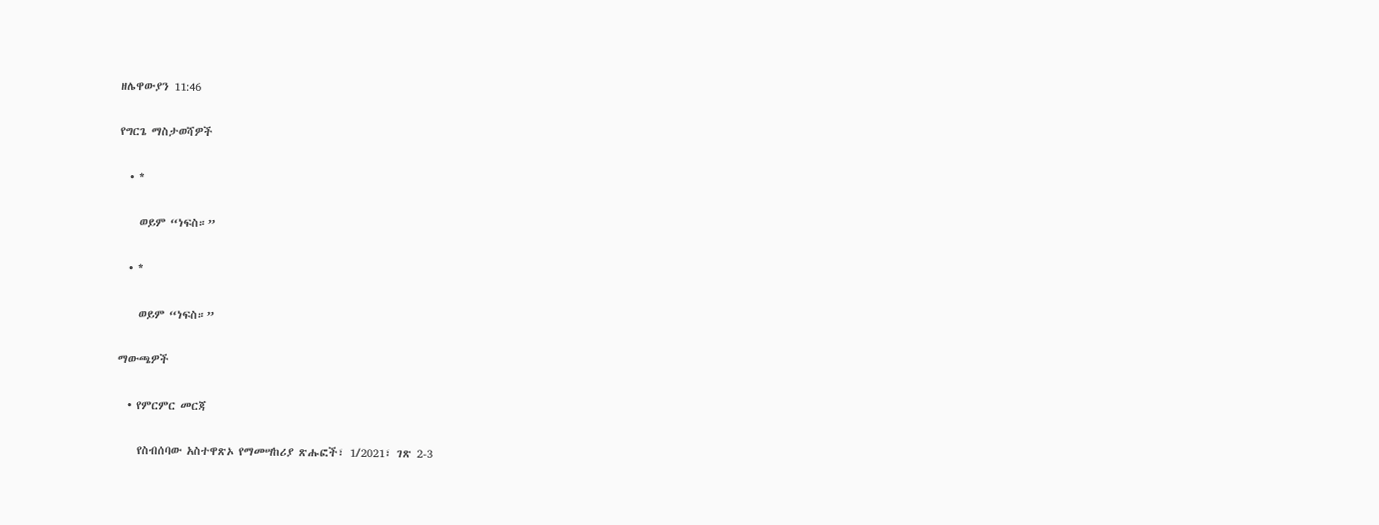ዘሌዋውያን 11:46

የግርጌ ማስታወሻዎች

  • *

    ወይም “ነፍስ።”

  • *

    ወይም “ነፍስ።”

ማውጫዎች

  • የምርምር መርጃ

    የስብሰባው አስተዋጽኦ የማመሣከሪያ ጽሑፎች፣ 1/2021፣ ገጽ 2-3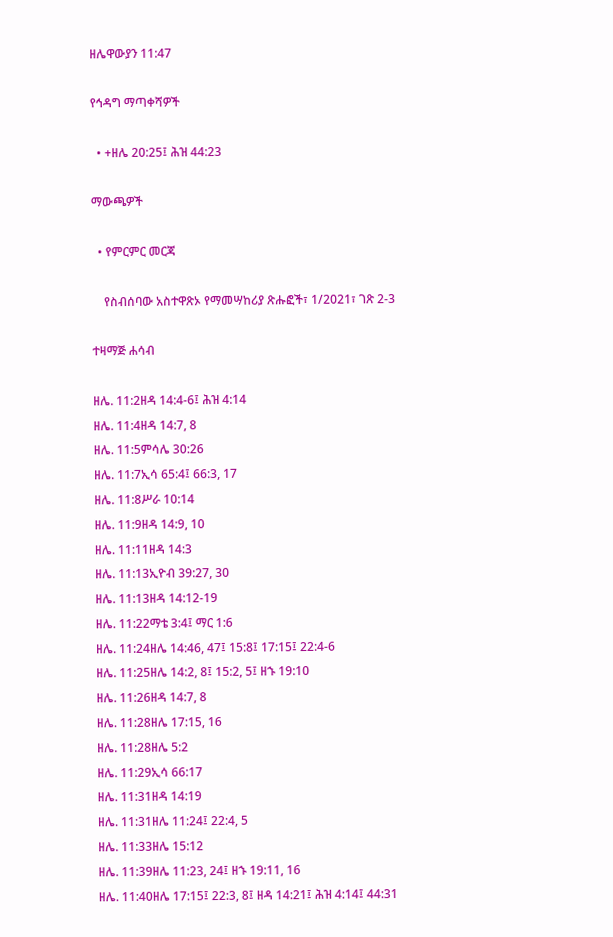ዘሌዋውያን 11:47

የኅዳግ ማጣቀሻዎች

  • +ዘሌ 20:25፤ ሕዝ 44:23

ማውጫዎች

  • የምርምር መርጃ

    የስብሰባው አስተዋጽኦ የማመሣከሪያ ጽሑፎች፣ 1/2021፣ ገጽ 2-3

ተዛማጅ ሐሳብ

ዘሌ. 11:2ዘዳ 14:4-6፤ ሕዝ 4:14
ዘሌ. 11:4ዘዳ 14:7, 8
ዘሌ. 11:5ምሳሌ 30:26
ዘሌ. 11:7ኢሳ 65:4፤ 66:3, 17
ዘሌ. 11:8ሥራ 10:14
ዘሌ. 11:9ዘዳ 14:9, 10
ዘሌ. 11:11ዘዳ 14:3
ዘሌ. 11:13ኢዮብ 39:27, 30
ዘሌ. 11:13ዘዳ 14:12-19
ዘሌ. 11:22ማቴ 3:4፤ ማር 1:6
ዘሌ. 11:24ዘሌ 14:46, 47፤ 15:8፤ 17:15፤ 22:4-6
ዘሌ. 11:25ዘሌ 14:2, 8፤ 15:2, 5፤ ዘኁ 19:10
ዘሌ. 11:26ዘዳ 14:7, 8
ዘሌ. 11:28ዘሌ 17:15, 16
ዘሌ. 11:28ዘሌ 5:2
ዘሌ. 11:29ኢሳ 66:17
ዘሌ. 11:31ዘዳ 14:19
ዘሌ. 11:31ዘሌ 11:24፤ 22:4, 5
ዘሌ. 11:33ዘሌ 15:12
ዘሌ. 11:39ዘሌ 11:23, 24፤ ዘኁ 19:11, 16
ዘሌ. 11:40ዘሌ 17:15፤ 22:3, 8፤ ዘዳ 14:21፤ ሕዝ 4:14፤ 44:31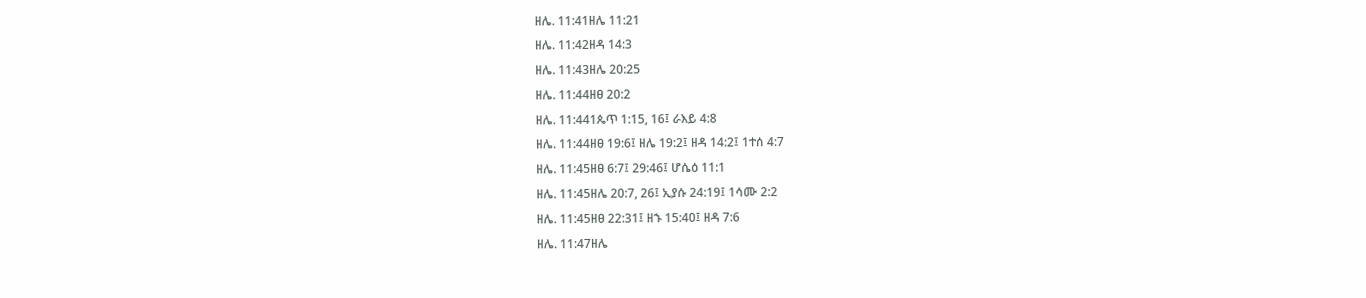ዘሌ. 11:41ዘሌ 11:21
ዘሌ. 11:42ዘዳ 14:3
ዘሌ. 11:43ዘሌ 20:25
ዘሌ. 11:44ዘፀ 20:2
ዘሌ. 11:441ጴጥ 1:15, 16፤ ራእይ 4:8
ዘሌ. 11:44ዘፀ 19:6፤ ዘሌ 19:2፤ ዘዳ 14:2፤ 1ተሰ 4:7
ዘሌ. 11:45ዘፀ 6:7፤ 29:46፤ ሆሴዕ 11:1
ዘሌ. 11:45ዘሌ 20:7, 26፤ ኢያሱ 24:19፤ 1ሳሙ 2:2
ዘሌ. 11:45ዘፀ 22:31፤ ዘኁ 15:40፤ ዘዳ 7:6
ዘሌ. 11:47ዘሌ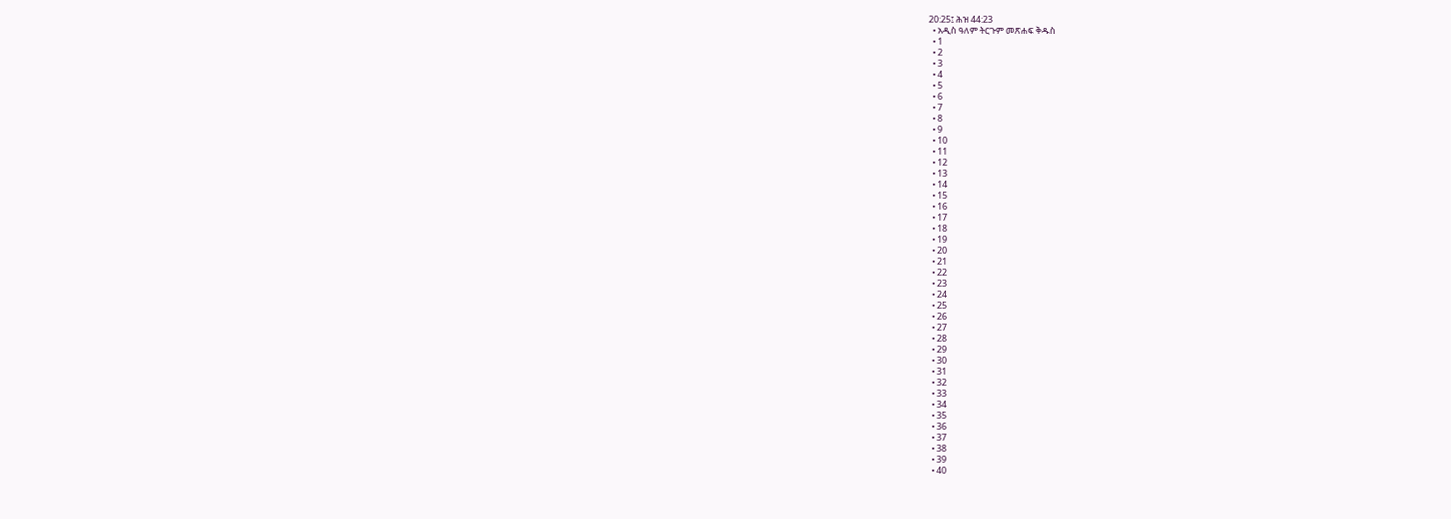20:25፤ ሕዝ 44:23
  • አዲስ ዓለም ትርጉም መጽሐፍ ቅዱስ
  • 1
  • 2
  • 3
  • 4
  • 5
  • 6
  • 7
  • 8
  • 9
  • 10
  • 11
  • 12
  • 13
  • 14
  • 15
  • 16
  • 17
  • 18
  • 19
  • 20
  • 21
  • 22
  • 23
  • 24
  • 25
  • 26
  • 27
  • 28
  • 29
  • 30
  • 31
  • 32
  • 33
  • 34
  • 35
  • 36
  • 37
  • 38
  • 39
  • 40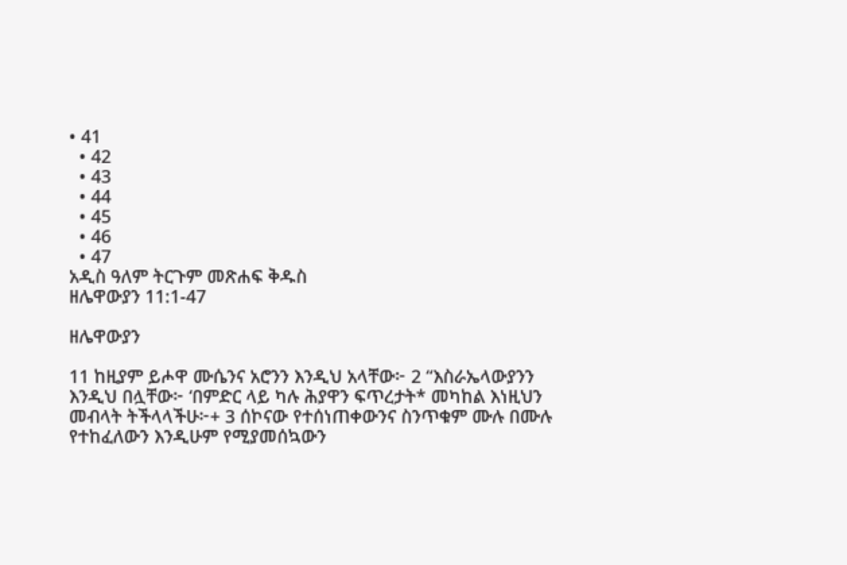• 41
  • 42
  • 43
  • 44
  • 45
  • 46
  • 47
አዲስ ዓለም ትርጉም መጽሐፍ ቅዱስ
ዘሌዋውያን 11:1-47

ዘሌዋውያን

11 ከዚያም ይሖዋ ሙሴንና አሮንን እንዲህ አላቸው፦ 2 “እስራኤላውያንን እንዲህ በሏቸው፦ ‘በምድር ላይ ካሉ ሕያዋን ፍጥረታት* መካከል እነዚህን መብላት ትችላላችሁ፦+ 3 ሰኮናው የተሰነጠቀውንና ስንጥቁም ሙሉ በሙሉ የተከፈለውን እንዲሁም የሚያመሰኳውን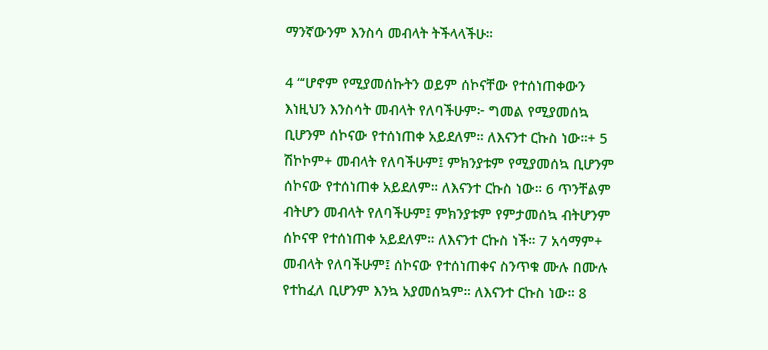ማንኛውንም እንስሳ መብላት ትችላላችሁ።

4 “‘ሆኖም የሚያመሰኩትን ወይም ሰኮናቸው የተሰነጠቀውን እነዚህን እንስሳት መብላት የለባችሁም፦ ግመል የሚያመሰኳ ቢሆንም ሰኮናው የተሰነጠቀ አይደለም። ለእናንተ ርኩስ ነው።+ 5 ሽኮኮም+ መብላት የለባችሁም፤ ምክንያቱም የሚያመሰኳ ቢሆንም ሰኮናው የተሰነጠቀ አይደለም። ለእናንተ ርኩስ ነው። 6 ጥንቸልም ብትሆን መብላት የለባችሁም፤ ምክንያቱም የምታመሰኳ ብትሆንም ሰኮናዋ የተሰነጠቀ አይደለም። ለእናንተ ርኩስ ነች። 7 አሳማም+ መብላት የለባችሁም፤ ሰኮናው የተሰነጠቀና ስንጥቁ ሙሉ በሙሉ የተከፈለ ቢሆንም እንኳ አያመሰኳም። ለእናንተ ርኩስ ነው። 8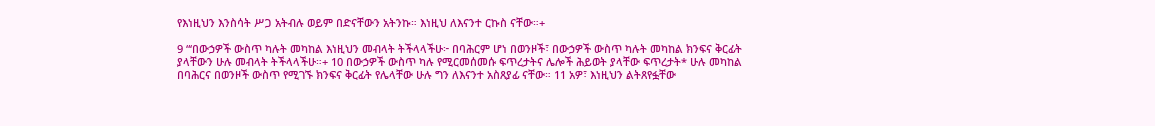የእነዚህን እንስሳት ሥጋ አትብሉ ወይም በድናቸውን አትንኩ። እነዚህ ለእናንተ ርኩስ ናቸው።+

9 “‘በውኃዎች ውስጥ ካሉት መካከል እነዚህን መብላት ትችላላችሁ፦ በባሕርም ሆነ በወንዞች፣ በውኃዎች ውስጥ ካሉት መካከል ክንፍና ቅርፊት ያላቸውን ሁሉ መብላት ትችላላችሁ።+ 10 በውኃዎች ውስጥ ካሉ የሚርመሰመሱ ፍጥረታትና ሌሎች ሕይወት ያላቸው ፍጥረታት* ሁሉ መካከል በባሕርና በወንዞች ውስጥ የሚገኙ ክንፍና ቅርፊት የሌላቸው ሁሉ ግን ለእናንተ አስጸያፊ ናቸው። 11 አዎ፣ እነዚህን ልትጸየፏቸው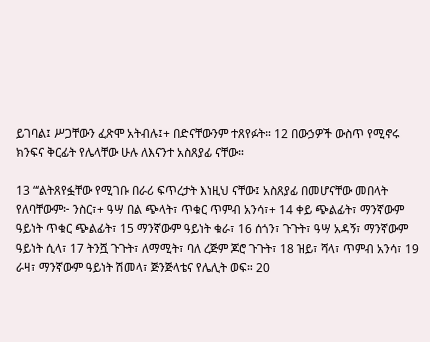ይገባል፤ ሥጋቸውን ፈጽሞ አትብሉ፤+ በድናቸውንም ተጸየፉት። 12 በውኃዎች ውስጥ የሚኖሩ ክንፍና ቅርፊት የሌላቸው ሁሉ ለእናንተ አስጸያፊ ናቸው።

13 “‘ልትጸየፏቸው የሚገቡ በራሪ ፍጥረታት እነዚህ ናቸው፤ አስጸያፊ በመሆናቸው መበላት የለባቸውም፦ ንስር፣+ ዓሣ በል ጭላት፣ ጥቁር ጥምብ አንሳ፣+ 14 ቀይ ጭልፊት፣ ማንኛውም ዓይነት ጥቁር ጭልፊት፣ 15 ማንኛውም ዓይነት ቁራ፣ 16 ሰጎን፣ ጉጉት፣ ዓሣ አዳኝ፣ ማንኛውም ዓይነት ሲላ፣ 17 ትንሿ ጉጉት፣ ለማሚት፣ ባለ ረጅም ጆሮ ጉጉት፣ 18 ዝይ፣ ሻላ፣ ጥምብ አንሳ፣ 19 ራዛ፣ ማንኛውም ዓይነት ሽመላ፣ ጅንጅላቴና የሌሊት ወፍ። 20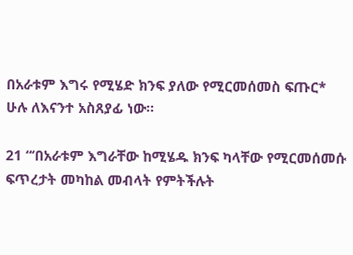በአራቱም እግሩ የሚሄድ ክንፍ ያለው የሚርመሰመስ ፍጡር* ሁሉ ለእናንተ አስጸያፊ ነው።

21 “‘በአራቱም እግራቸው ከሚሄዱ ክንፍ ካላቸው የሚርመሰመሱ ፍጥረታት መካከል መብላት የምትችሉት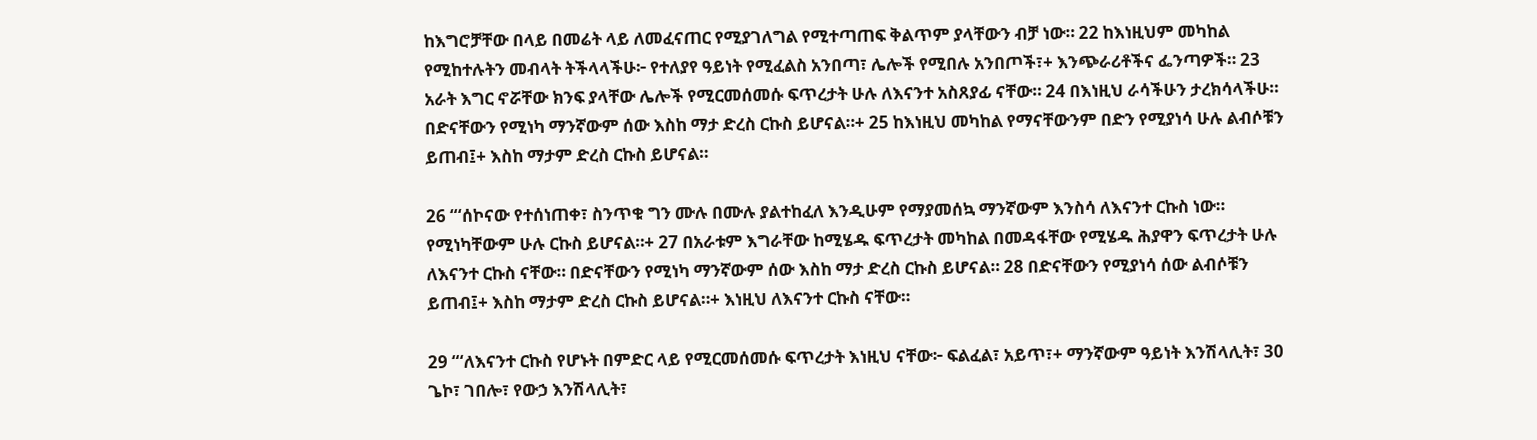ከእግሮቻቸው በላይ በመሬት ላይ ለመፈናጠር የሚያገለግል የሚተጣጠፍ ቅልጥም ያላቸውን ብቻ ነው። 22 ከእነዚህም መካከል የሚከተሉትን መብላት ትችላላችሁ፦ የተለያየ ዓይነት የሚፈልስ አንበጣ፣ ሌሎች የሚበሉ አንበጦች፣+ እንጭራሪቶችና ፌንጣዎች። 23 አራት እግር ኖሯቸው ክንፍ ያላቸው ሌሎች የሚርመሰመሱ ፍጥረታት ሁሉ ለእናንተ አስጸያፊ ናቸው። 24 በእነዚህ ራሳችሁን ታረክሳላችሁ። በድናቸውን የሚነካ ማንኛውም ሰው እስከ ማታ ድረስ ርኩስ ይሆናል።+ 25 ከእነዚህ መካከል የማናቸውንም በድን የሚያነሳ ሁሉ ልብሶቹን ይጠብ፤+ እስከ ማታም ድረስ ርኩስ ይሆናል።

26 “‘ሰኮናው የተሰነጠቀ፣ ስንጥቁ ግን ሙሉ በሙሉ ያልተከፈለ እንዲሁም የማያመሰኳ ማንኛውም እንስሳ ለእናንተ ርኩስ ነው። የሚነካቸውም ሁሉ ርኩስ ይሆናል።+ 27 በአራቱም እግራቸው ከሚሄዱ ፍጥረታት መካከል በመዳፋቸው የሚሄዱ ሕያዋን ፍጥረታት ሁሉ ለእናንተ ርኩስ ናቸው። በድናቸውን የሚነካ ማንኛውም ሰው እስከ ማታ ድረስ ርኩስ ይሆናል። 28 በድናቸውን የሚያነሳ ሰው ልብሶቹን ይጠብ፤+ እስከ ማታም ድረስ ርኩስ ይሆናል።+ እነዚህ ለእናንተ ርኩስ ናቸው።

29 “‘ለእናንተ ርኩስ የሆኑት በምድር ላይ የሚርመሰመሱ ፍጥረታት እነዚህ ናቸው፦ ፍልፈል፣ አይጥ፣+ ማንኛውም ዓይነት እንሽላሊት፣ 30 ጌኮ፣ ገበሎ፣ የውኃ እንሽላሊት፣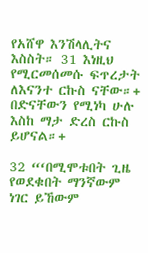የአሸዋ እንሽላሊትና እስስት። 31 እነዚህ የሚርመሰመሱ ፍጥረታት ለእናንተ ርኩስ ናቸው።+ በድናቸውን የሚነካ ሁሉ እስከ ማታ ድረስ ርኩስ ይሆናል።+

32 “‘በሚሞቱበት ጊዜ የወደቁበት ማንኛውም ነገር ይኸውም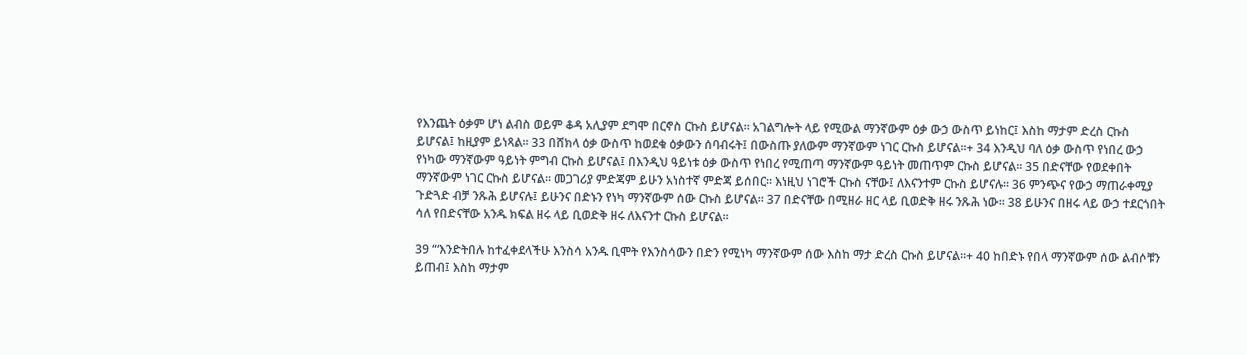የእንጨት ዕቃም ሆነ ልብስ ወይም ቆዳ አሊያም ደግሞ በርኖስ ርኩስ ይሆናል። አገልግሎት ላይ የሚውል ማንኛውም ዕቃ ውኃ ውስጥ ይነከር፤ እስከ ማታም ድረስ ርኩስ ይሆናል፤ ከዚያም ይነጻል። 33 በሸክላ ዕቃ ውስጥ ከወደቁ ዕቃውን ሰባብሩት፤ በውስጡ ያለውም ማንኛውም ነገር ርኩስ ይሆናል።+ 34 እንዲህ ባለ ዕቃ ውስጥ የነበረ ውኃ የነካው ማንኛውም ዓይነት ምግብ ርኩስ ይሆናል፤ በእንዲህ ዓይነቱ ዕቃ ውስጥ የነበረ የሚጠጣ ማንኛውም ዓይነት መጠጥም ርኩስ ይሆናል። 35 በድናቸው የወደቀበት ማንኛውም ነገር ርኩስ ይሆናል። መጋገሪያ ምድጃም ይሁን አነስተኛ ምድጃ ይሰበር። እነዚህ ነገሮች ርኩስ ናቸው፤ ለእናንተም ርኩስ ይሆናሉ። 36 ምንጭና የውኃ ማጠራቀሚያ ጉድጓድ ብቻ ንጹሕ ይሆናሉ፤ ይሁንና በድኑን የነካ ማንኛውም ሰው ርኩስ ይሆናል። 37 በድናቸው በሚዘራ ዘር ላይ ቢወድቅ ዘሩ ንጹሕ ነው። 38 ይሁንና በዘሩ ላይ ውኃ ተደርጎበት ሳለ የበድናቸው አንዱ ክፍል ዘሩ ላይ ቢወድቅ ዘሩ ለእናንተ ርኩስ ይሆናል።

39 “‘እንድትበሉ ከተፈቀደላችሁ እንስሳ አንዱ ቢሞት የእንስሳውን በድን የሚነካ ማንኛውም ሰው እስከ ማታ ድረስ ርኩስ ይሆናል።+ 40 ከበድኑ የበላ ማንኛውም ሰው ልብሶቹን ይጠብ፤ እስከ ማታም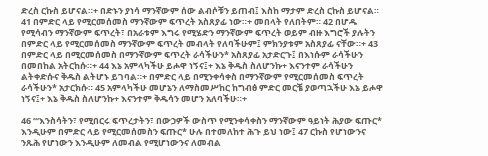ድረስ ርኩስ ይሆናል።+ በድኑን ያነሳ ማንኛውም ሰው ልብሶቹን ይጠብ፤ እስከ ማታም ድረስ ርኩስ ይሆናል። 41 በምድር ላይ የሚርመሰመስ ማንኛውም ፍጥረት አስጸያፊ ነው።+ መበላት የለበትም። 42 በሆዱ የሚሳብን ማንኛውም ፍጥረት፣ በአራቱም እግሩ የሚሄድን ማንኛውም ፍጥረት ወይም ብዙ እግሮች ያሉትን በምድር ላይ የሚርመሰመስ ማንኛውም ፍጥረት መብላት የለባችሁም፤ ምክንያቱም አስጸያፊ ናቸው።+ 43 በምድር ላይ በሚርመሰመስ በማንኛውም ፍጥረት ራሳችሁን* አስጸያፊ አታድርጉ፤ በእነሱም ራሳችሁን በመበከል አትርከሱ።+ 44 እኔ አምላካችሁ ይሖዋ ነኝና፤+ እኔ ቅዱስ ስለሆንኩ+ እናንተም ራሳችሁን ልትቀድሱና ቅዱስ ልትሆኑ ይገባል።+ በምድር ላይ በሚንቀሳቀስ በማንኛውም የሚርመሰመስ ፍጥረት ራሳችሁን* አታርክሱ። 45 አምላካችሁ መሆኔን ለማስመሥከር ከግብፅ ምድር መርቼ ያወጣኋችሁ እኔ ይሖዋ ነኝና፤+ እኔ ቅዱስ ስለሆንኩ+ እናንተም ቅዱሳን መሆን አለባችሁ።+

46 “‘እንስሳትን፣ የሚበርሩ ፍጥረታትን፣ በውኃዎች ውስጥ የሚንቀሳቀስን ማንኛውም ዓይነት ሕያው ፍጡር* እንዲሁም በምድር ላይ የሚርመሰመስን ፍጡር* ሁሉ በተመለከተ ሕጉ ይህ ነው፤ 47 ርኩስ የሆነውንና ንጹሕ የሆነውን እንዲሁም ለመብል የሚሆነውንና ለመብል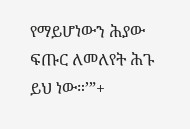የማይሆነውን ሕያው ፍጡር ለመለየት ሕጉ ይህ ነው።’”+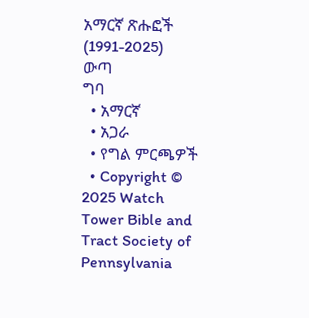አማርኛ ጽሑፎች (1991-2025)
ውጣ
ግባ
  • አማርኛ
  • አጋራ
  • የግል ምርጫዎች
  • Copyright © 2025 Watch Tower Bible and Tract Society of Pennsylvania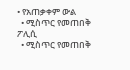• የአጠቃቀም ውል
  • ሚስጥር የመጠበቅ ፖሊሲ
  • ሚስጥር የመጠበቅ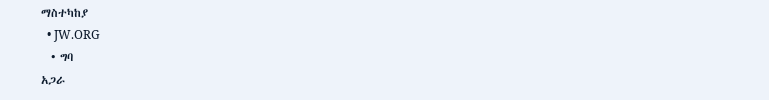ማስተካከያ
  • JW.ORG
  • ግባ
አጋራ